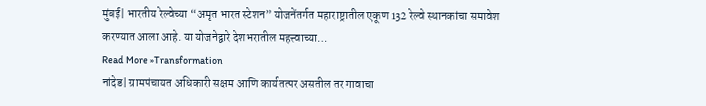मुंबई| भारतीय रेल्वेच्या “अमृत भारत स्टेशन” योजनेंतर्गत महाराष्ट्रातील एकूण 132 रेल्वे स्थानकांचा समावेश करण्यात आला आहे. या योजनेद्वारे देशभरातील महत्त्वाच्या…
Read More »Transformation
नांदेड| ग्रामपंचायत अधिकारी सक्षम आणि कार्यतत्पर असतील तर गावाचा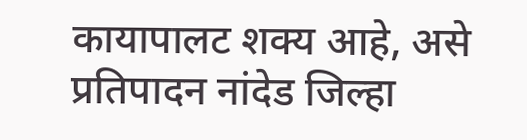कायापालट शक्य आहे, असे प्रतिपादन नांदेड जिल्हा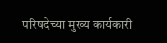परिषदेच्या मुख्य कार्यकारी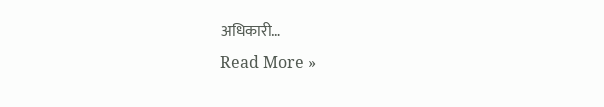अधिकारी…
Read More »